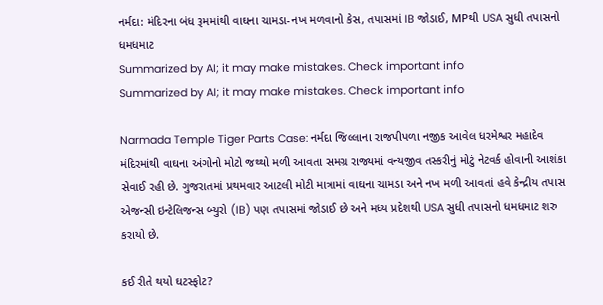નર્મદા: મંદિરના બંધ રૂમમાંથી વાઘના ચામડા-નખ મળવાનો કેસ, તપાસમાં IB જોડાઈ, MPથી USA સુધી તપાસનો ધમધમાટ
Summarized by AI; it may make mistakes. Check important info
Summarized by AI; it may make mistakes. Check important info

Narmada Temple Tiger Parts Case: નર્મદા જિલ્લાના રાજપીપળા નજીક આવેલ ધરમેશ્વર મહાદેવ મંદિરમાંથી વાઘના અંગોનો મોટો જથ્થો મળી આવતા સમગ્ર રાજ્યમાં વન્યજીવ તસ્કરીનું મોટું નેટવર્ક હોવાની આશંકા સેવાઈ રહી છે. ગુજરાતમાં પ્રથમવાર આટલી મોટી માત્રામાં વાઘના ચામડા અને નખ મળી આવતાં હવે કેન્દ્રીય તપાસ એજન્સી ઇન્ટેલિજન્સ બ્યુરો (IB) પણ તપાસમાં જોડાઈ છે અને મધ્ય પ્રદેશથી USA સુધી તપાસનો ધમધમાટ શરુ કરાયો છે.

કઈ રીતે થયો ઘટસ્ફોટ?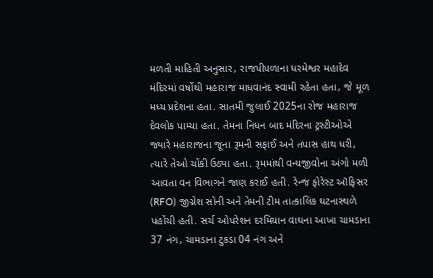મળતી માહિતી અનુસાર, રાજપીપળાના ધરમેશ્વર મહાદેવ મંદિરમાં વર્ષોથી મહારાજ માધવાનંદ સ્વામી રહેતા હતા, જે મૂળ મધ્ય પ્રદેશના હતા. સાતમી જુલાઈ 2025ના રોજ મહારાજ દેવલોક પામ્યા હતા. તેમના નિધન બાદ મંદિરના ટ્રસ્ટીઓએ જ્યારે મહારાજના જૂના રૂમની સફાઈ અને તપાસ હાથ ધરી, ત્યારે તેઓ ચોંકી ઉઠ્યા હતા. રૂમમાંથી વન્યજીવોના અંગો મળી આવતા વન વિભાગને જાણ કરાઈ હતી. રેન્જ ફોરેસ્ટ ઑફિસર (RFO) જીગ્નેશ સોની અને તેમની ટીમ તાત્કાલિક ઘટનાસ્થળે પહોંચી હતી. સર્ચ ઓપરેશન દરમિયાન વાઘના આખા ચામડાના 37 નંગ, ચામડાના ટુકડા 04 નંગ અને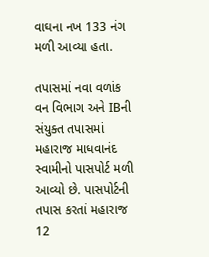વાઘના નખ 133 નંગ મળી આવ્યા હતા.

તપાસમાં નવા વળાંક
વન વિભાગ અને IBની સંયુક્ત તપાસમાં મહારાજ માધવાનંદ સ્વામીનો પાસપોર્ટ મળી આવ્યો છે. પાસપોર્ટની તપાસ કરતાં મહારાજ 12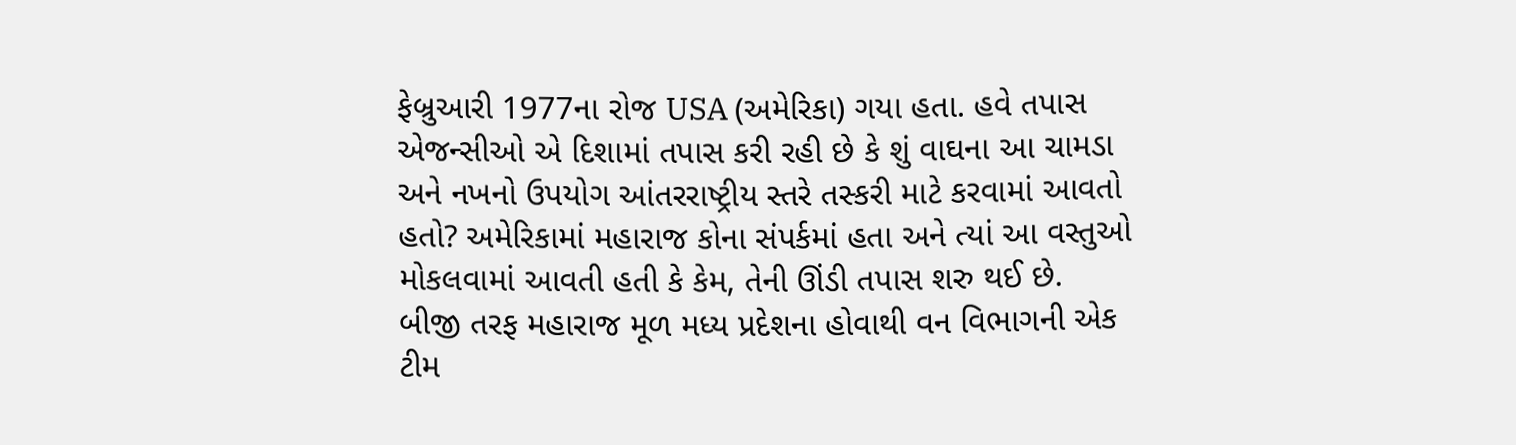ફેબ્રુઆરી 1977ના રોજ USA (અમેરિકા) ગયા હતા. હવે તપાસ એજન્સીઓ એ દિશામાં તપાસ કરી રહી છે કે શું વાઘના આ ચામડા અને નખનો ઉપયોગ આંતરરાષ્ટ્રીય સ્તરે તસ્કરી માટે કરવામાં આવતો હતો? અમેરિકામાં મહારાજ કોના સંપર્કમાં હતા અને ત્યાં આ વસ્તુઓ મોકલવામાં આવતી હતી કે કેમ, તેની ઊંડી તપાસ શરુ થઈ છે.
બીજી તરફ મહારાજ મૂળ મધ્ય પ્રદેશના હોવાથી વન વિભાગની એક ટીમ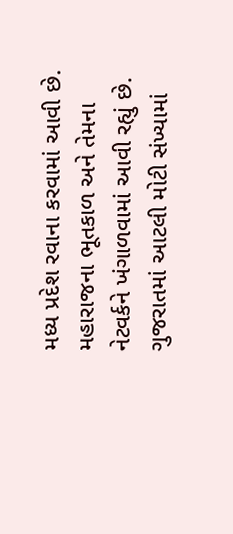મધ્ય પ્રદેશ રવાના કરવામાં આવી છે. મહારાજના ભૂતકાળ અને તેમના નેટવર્કને ખંગાળવામાં આવી રહ્યું છે. ગુજરાતમાં આટલી મોટી સંખ્યામાં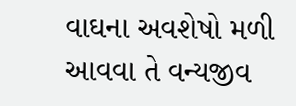વાઘના અવશેષો મળી આવવા તે વન્યજીવ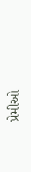પ્રેમીઓ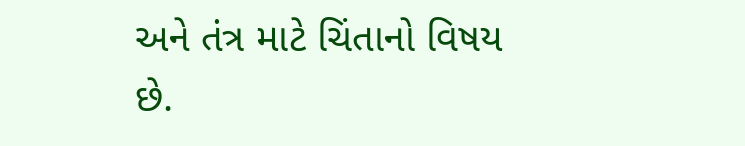અને તંત્ર માટે ચિંતાનો વિષય છે.